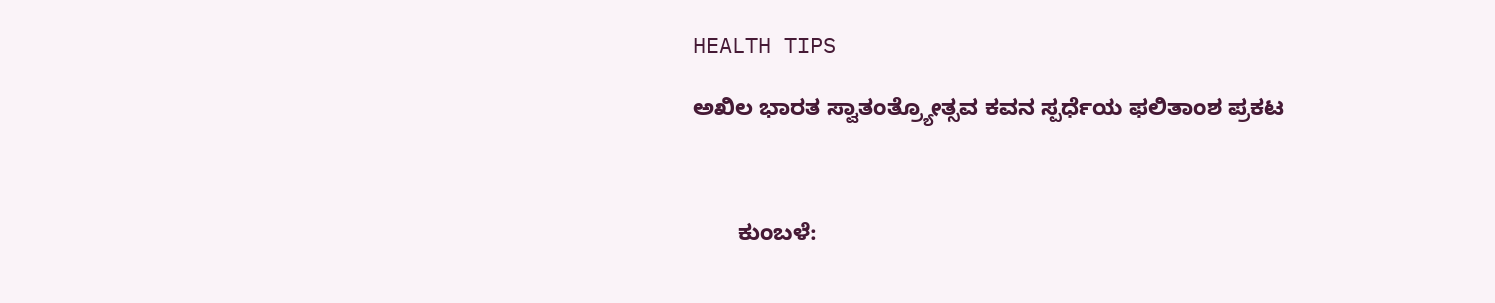HEALTH TIPS

ಅಖಿಲ ಭಾರತ ಸ್ವಾತಂತ್ರ್ಯೋತ್ಸವ ಕವನ ಸ್ಪರ್ಧೆಯ ಫಲಿತಾಂಶ ಪ್ರಕಟ



       ಕುಂಬಳೆ: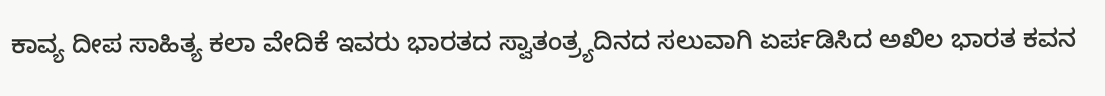ಕಾವ್ಯ ದೀಪ ಸಾಹಿತ್ಯ ಕಲಾ ವೇದಿಕೆ ಇವರು ಭಾರತದ ಸ್ವಾತಂತ್ರ್ಯದಿನದ ಸಲುವಾಗಿ ಏರ್ಪಡಿಸಿದ ಅಖಿಲ ಭಾರತ ಕವನ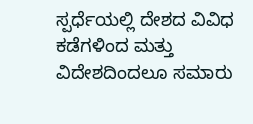ಸ್ಪರ್ಧೆಯಲ್ಲಿ ದೇಶದ ವಿವಿಧ  ಕಡೆಗಳಿಂದ ಮತ್ತು ವಿದೇಶದಿಂದಲೂ ಸಮಾರು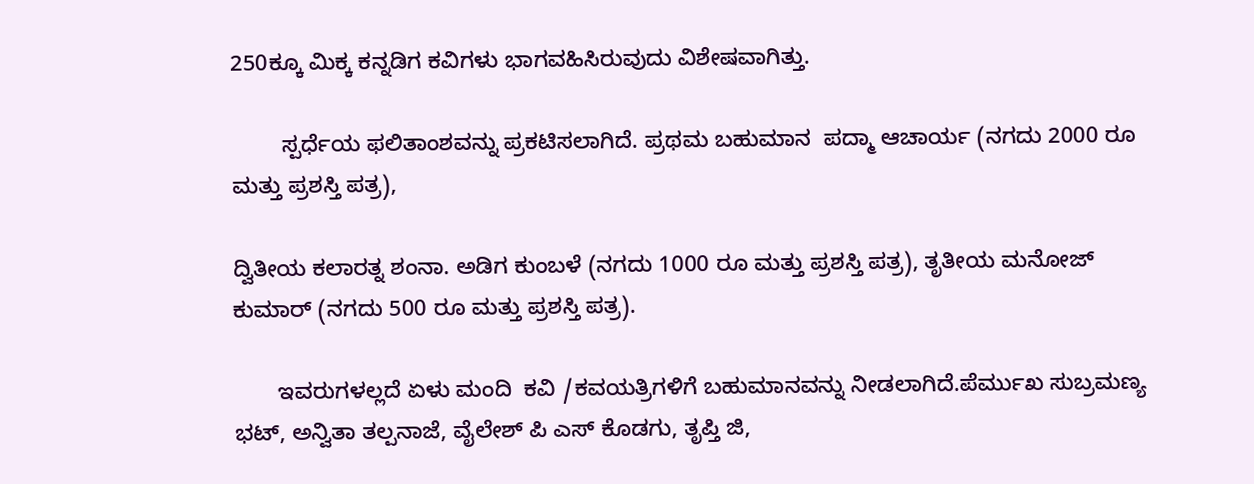250ಕ್ಕೂ ಮಿಕ್ಕ ಕನ್ನಡಿಗ ಕವಿಗಳು ಭಾಗವಹಿಸಿರುವುದು ವಿಶೇಷವಾಗಿತ್ತು.

        ಸ್ಪರ್ಧೆಯ ಫಲಿತಾಂಶವನ್ನು ಪ್ರಕಟಿಸಲಾಗಿದೆ. ಪ್ರಥಮ ಬಹುಮಾನ  ಪದ್ಮಾ ಆಚಾರ್ಯ (ನಗದು 2000 ರೂ ಮತ್ತು ಪ್ರಶಸ್ತಿ ಪತ್ರ),

ದ್ವಿತೀಯ ಕಲಾರತ್ನ ಶಂನಾ. ಅಡಿಗ ಕುಂಬಳೆ (ನಗದು 1000 ರೂ ಮತ್ತು ಪ್ರಶಸ್ತಿ ಪತ್ರ), ತೃತೀಯ ಮನೋಜ್ ಕುಮಾರ್ (ನಗದು 500 ರೂ ಮತ್ತು ಪ್ರಶಸ್ತಿ ಪತ್ರ).

       ಇವರುಗಳಲ್ಲದೆ ಏಳು ಮಂದಿ  ಕವಿ /ಕವಯತ್ರಿಗಳಿಗೆ ಬಹುಮಾನವನ್ನು ನೀಡಲಾಗಿದೆ.ಪೆರ್ಮುಖ ಸುಬ್ರಮಣ್ಯ ಭಟ್, ಅನ್ವಿತಾ ತಲ್ಪನಾಜೆ, ವೈಲೇಶ್ ಪಿ ಎಸ್ ಕೊಡಗು, ತೃಪ್ತಿ ಜಿ,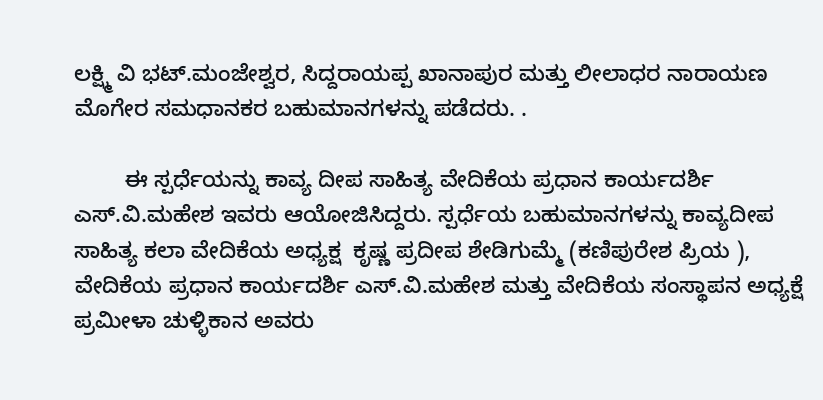ಲಕ್ಷ್ಮಿ ವಿ ಭಟ್.ಮಂಜೇಶ್ವರ, ಸಿದ್ದರಾಯಪ್ಪ ಖಾನಾಪುರ ಮತ್ತು ಲೀಲಾಧರ ನಾರಾಯಣ ಮೊಗೇರ ಸಮಧಾನಕರ ಬಹುಮಾನಗಳನ್ನು ಪಡೆದರು. .

        ಈ ಸ್ಪರ್ಧೆಯನ್ನು ಕಾವ್ಯ ದೀಪ ಸಾಹಿತ್ಯ ವೇದಿಕೆಯ ಪ್ರಧಾನ ಕಾರ್ಯದರ್ಶಿ ಎಸ್.ವಿ.ಮಹೇಶ ಇವರು ಆಯೋಜಿಸಿದ್ದರು. ಸ್ಪರ್ಧೆಯ ಬಹುಮಾನಗಳನ್ನು ಕಾವ್ಯದೀಪ ಸಾಹಿತ್ಯ ಕಲಾ ವೇದಿಕೆಯ ಅಧ್ಯಕ್ಷ  ಕೃಷ್ಣ ಪ್ರದೀಪ ಶೇಡಿಗುಮ್ಮೆ (ಕಣಿಪುರೇಶ ಪ್ರಿಯ ),  ವೇದಿಕೆಯ ಪ್ರಧಾನ ಕಾರ್ಯದರ್ಶಿ ಎಸ್.ವಿ.ಮಹೇಶ ಮತ್ತು ವೇದಿಕೆಯ ಸಂಸ್ಥಾಪನ ಅಧ್ಯಕ್ಷೆ ಪ್ರಮೀಳಾ ಚುಳ್ಳಿಕಾನ ಅವರು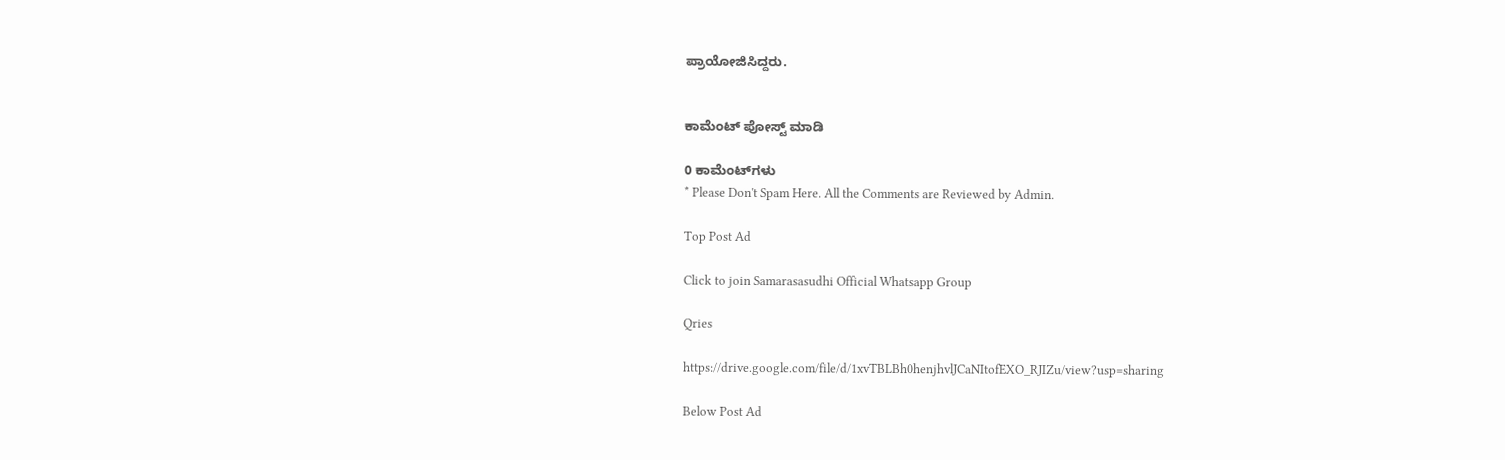ಪ್ರಾಯೋಜಿಸಿದ್ದರು.


ಕಾಮೆಂಟ್‌‌ ಪೋಸ್ಟ್‌ ಮಾಡಿ

0 ಕಾಮೆಂಟ್‌ಗಳು
* Please Don't Spam Here. All the Comments are Reviewed by Admin.

Top Post Ad

Click to join Samarasasudhi Official Whatsapp Group

Qries

https://drive.google.com/file/d/1xvTBLBh0henjhvlJCaNItofEXO_RJIZu/view?usp=sharing

Below Post Ad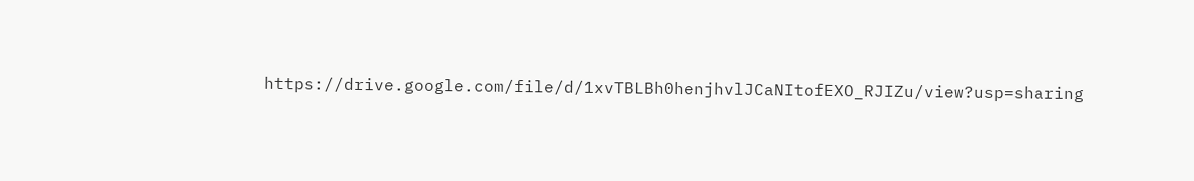https://drive.google.com/file/d/1xvTBLBh0henjhvlJCaNItofEXO_RJIZu/view?usp=sharing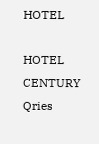HOTEL

HOTEL
CENTURY
Qries